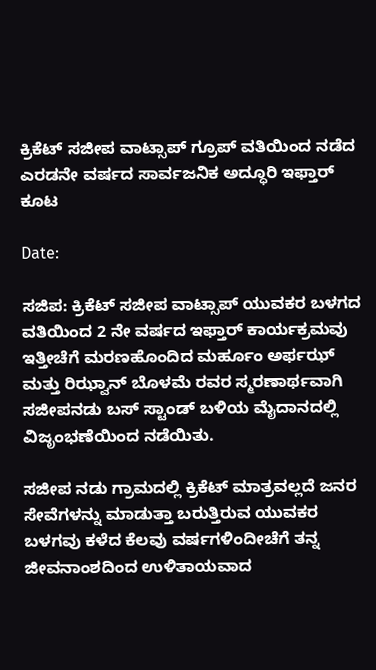ಕ್ರಿಕೆಟ್ ಸಜೀಪ ವಾಟ್ಸಾಪ್ ಗ್ರೂಪ್ ವತಿಯಿಂದ ನಡೆದ ಎರಡನೇ ವರ್ಷದ ಸಾರ್ವಜನಿಕ ಅದ್ಧೂರಿ ಇಫ್ತಾರ್ ಕೂಟ

Date:

ಸಜಿಪ: ಕ್ರಿಕೆಟ್ ಸಜೀಪ ವಾಟ್ಸಾಪ್ ಯುವಕರ ಬಳಗದ ವತಿಯಿಂದ 2 ನೇ ವರ್ಷದ ಇಫ್ತಾರ್ ಕಾರ್ಯಕ್ರಮವು ಇತ್ತೀಚೆಗೆ ಮರಣಹೊಂದಿದ ಮರ್ಹೂಂ ಅರ್ಫಝ್ ಮತ್ತು ರಿಝ್ವಾನ್ ಬೊಳಮೆ ರವರ ಸ್ಮರಣಾರ್ಥವಾಗಿ ಸಜೀಪನಡು ಬಸ್ ಸ್ಟಾಂಡ್ ಬಳಿಯ ಮೈದಾನದಲ್ಲಿ ವಿಜೃಂಭಣೆಯಿಂದ ನಡೆಯಿತು.

ಸಜೀಪ ನಡು ಗ್ರಾಮದಲ್ಲಿ ಕ್ರಿಕೆಟ್ ಮಾತ್ರವಲ್ಲದೆ ಜನರ ಸೇವೆಗಳನ್ನು ಮಾಡುತ್ತಾ ಬರುತ್ತಿರುವ ಯುವಕರ ಬಳಗವು ಕಳೆದ ಕೆಲವು ವರ್ಷಗಳಿಂದೀಚೆಗೆ ತನ್ನ ಜೀವನಾಂಶದಿಂದ ಉಳಿತಾಯವಾದ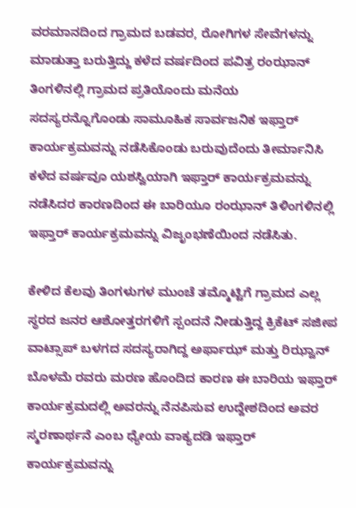ವರಮಾನದಿಂದ ಗ್ರಾಮದ ಬಡವರ, ರೋಗಿಗಳ ಸೇವೆಗಳನ್ನು ಮಾಡುತ್ತಾ ಬರುತ್ತಿದ್ದು ಕಳೆದ ವರ್ಷದಿಂದ ಪವಿತ್ರ ರಂಝಾನ್ ತಿಂಗಳಿನಲ್ಲಿ ಗ್ರಾಮದ ಪ್ರತಿಯೊಂದು ಮನೆಯ ಸದಸ್ಯರನ್ನೊಗೊಂಡು ಸಾಮೂಹಿಕ ಸಾರ್ವಜನಿಕ ಇಫ್ತಾರ್ ಕಾರ್ಯಕ್ರಮವನ್ನು ನಡೆಸಿಕೊಂಡು ಬರುವುದೆಂದು ತೀರ್ಮಾನಿಸಿ ಕಳೆದ ವರ್ಷವೂ ಯಶಸ್ವಿಯಾಗಿ ಇಫ್ತಾರ್ ಕಾರ್ಯಕ್ರಮವನ್ನು ನಡೆಸಿದರ ಕಾರಣದಿಂದ ಈ ಬಾರಿಯೂ ರಂಝಾನ್ ತಿಳಿಂಗಳಿನಲ್ಲಿ ಇಫ್ತಾರ್ ಕಾರ್ಯಕ್ರಮವನ್ನು ವಿಜೃಂಭಣೆಯಿಂದ ನಡೆಸಿತು.

ಕೇಳಿದ ಕೆಲವು ತಿಂಗಳುಗಳ ಮುಂಚೆ ತಮ್ಮೊಟ್ಟಿಗೆ ಗ್ರಾಮದ ಎಲ್ಲ ಸ್ಥರದ ಜನರ ಆಶೋತ್ತರಗಳಿಗೆ ಸ್ಪಂದನೆ ನೀಡುತ್ತಿದ್ದ ಕ್ರಿಕೆಟ್ ಸಜೀಪ ವಾಟ್ಸಾಪ್ ಬಳಗದ ಸದಸ್ಯರಾಗಿದ್ದ ಅರ್ಫಾಝ್ ಮತ್ತು ರಿಝ್ವಾನ್ ಬೊಳಮೆ ರವರು ಮರಣ ಹೊಂದಿದ ಕಾರಣ ಈ ಬಾರಿಯ ಇಫ್ತಾರ್ ಕಾರ್ಯಕ್ರಮದಲ್ಲಿ ಅವರನ್ನು ನೆನಪಿಸುವ ಉದ್ದೇಶದಿಂದ ಅವರ ಸ್ಮರಣಾರ್ಥನೆ ಎಂಬ ಧ್ಯೇಯ ವಾಕ್ಯದಡಿ ಇಫ್ತಾರ್ ಕಾರ್ಯಕ್ರಮವನ್ನು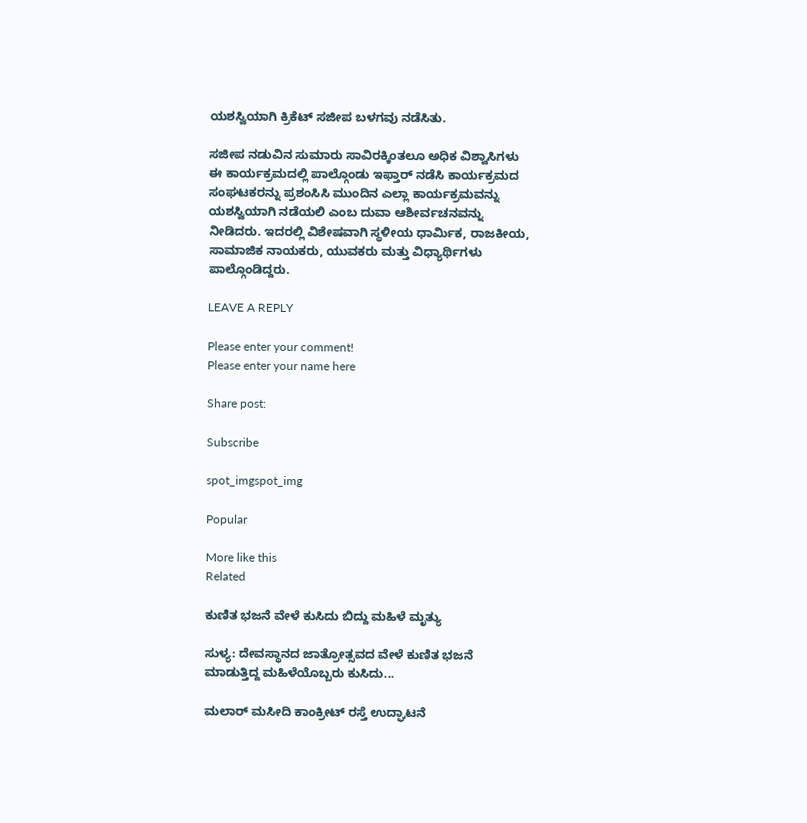ಯಶಸ್ವಿಯಾಗಿ ಕ್ರಿಕೆಟ್ ಸಜೀಪ ಬಳಗವು ನಡೆಸಿತು.

ಸಜೀಪ ನಡುವಿನ ಸುಮಾರು ಸಾವಿರಕ್ಕಿಂತಲೂ ಅಧಿಕ ವಿಶ್ವಾಸಿಗಳು ಈ ಕಾರ್ಯಕ್ರಮದಲ್ಲಿ ಪಾಲ್ಗೊಂಡು ಇಫ್ತಾರ್ ನಡೆಸಿ ಕಾರ್ಯಕ್ರಮದ ಸಂಘಟಕರನ್ನು ಪ್ರಶಂಸಿಸಿ ಮುಂದಿನ ಎಲ್ಲಾ ಕಾರ್ಯಕ್ರಮವನ್ನು ಯಶಸ್ವಿಯಾಗಿ ನಡೆಯಲಿ ಎಂಬ ದುವಾ ಆಶೀರ್ವಚನವನ್ನು ನೀಡಿದರು. ಇದರಲ್ಲಿ ವಿಶೇಷವಾಗಿ ಸ್ಥಳೀಯ ಧಾರ್ಮಿಕ, ರಾಜಕೀಯ, ಸಾಮಾಜಿಕ ನಾಯಕರು, ಯುವಕರು ಮತ್ತು ವಿಧ್ಯಾರ್ಥಿಗಳು ಪಾಲ್ಗೊಂಡಿದ್ದರು.

LEAVE A REPLY

Please enter your comment!
Please enter your name here

Share post:

Subscribe

spot_imgspot_img

Popular

More like this
Related

ಕುಣಿತ ಭಜನೆ ವೇಳೆ ಕುಸಿದು ಬಿದ್ದು ಮಹಿಳೆ ಮೃತ್ಯು

ಸುಳ್ಯ: ದೇವಸ್ಥಾನದ ಜಾತ್ರೋತ್ಸವದ ವೇಳೆ ಕುಣಿತ ಭಜನೆ ಮಾಡುತ್ತಿದ್ದ ಮಹಿಳೆಯೊಬ್ಬರು ಕುಸಿದು...

ಮಲಾರ್ ಮಸೀದಿ ಕಾಂಕ್ರೀಟ್ ರಸ್ತೆ ಉದ್ಘಾಟನೆ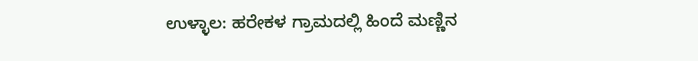ಉಳ್ಳಾಲ: ಹರೇಕಳ ಗ್ರಾಮದಲ್ಲಿ ಹಿಂದೆ ಮಣ್ಣಿನ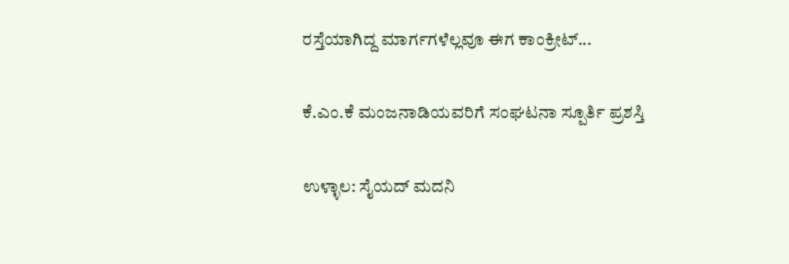ರಸ್ತೆಯಾಗಿದ್ದ ಮಾರ್ಗಗಳೆಲ್ಲವೂ ಈಗ ಕಾಂಕ್ರೀಟ್...

ಕೆ.ಎಂ.ಕೆ ಮಂಜನಾಡಿಯವರಿಗೆ ಸಂಘಟನಾ ಸ್ಪೂರ್ತಿ ಪ್ರಶಸ್ತಿ

ಉಳ್ಳಾಲ: ಸೈಯದ್ ಮದನಿ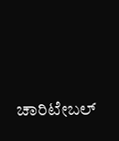ಚಾರಿಟೇಬಲ್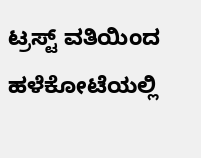ಟ್ರಸ್ಟ್ ವತಿಯಿಂದ ಹಳೆಕೋಟೆಯಲ್ಲಿ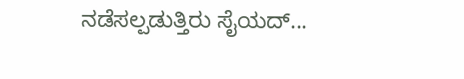ನಡೆಸಲ್ಪಡುತ್ತಿರು ಸೈಯದ್...